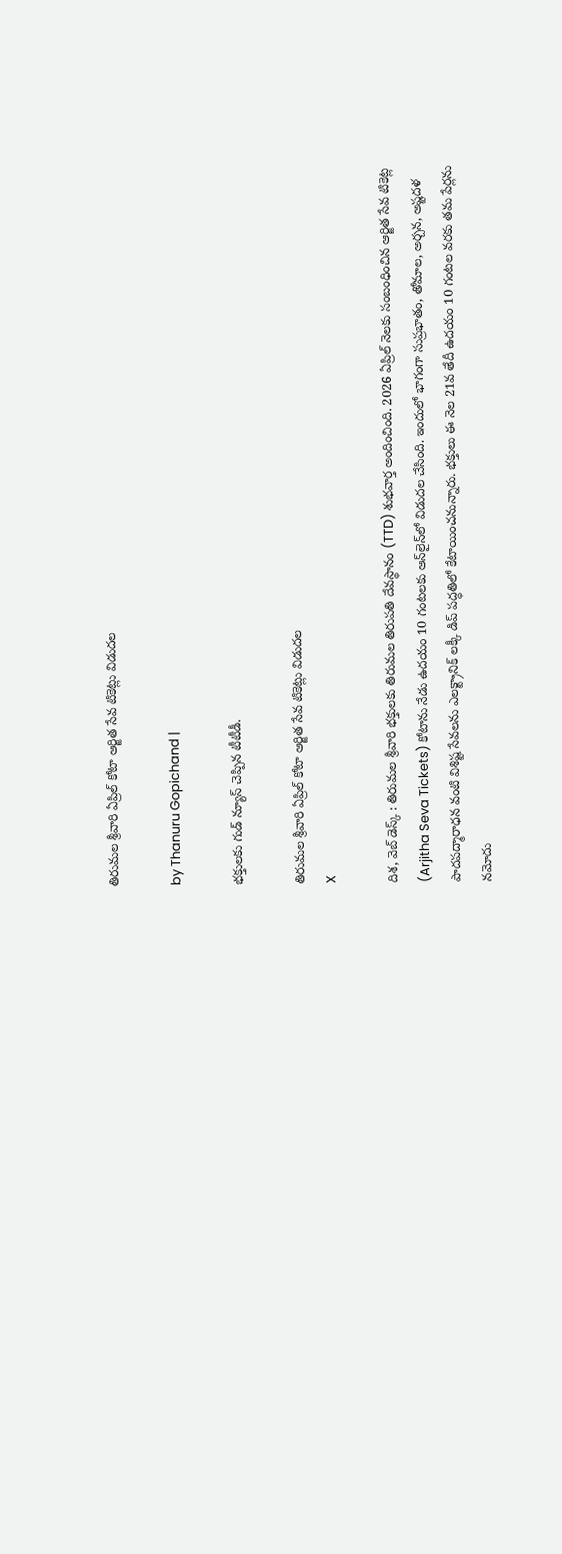తిరుమల శ్రీవారి ఏప్రిల్ కోటా ఆర్జిత సేవ టికెట్లు విడుదల

by Thanuru Gopichand |

భక్తులకు గుడ్ న్యూస్ చెప్పిన టీటీడీ.

తిరుమల శ్రీవారి ఏప్రిల్ కోటా ఆర్జిత సేవ టికెట్లు విడుదల
X

దిశ, వెబ్ డెస్క్ : తిరుమల శ్రీవారి భక్తులకు తిరుమల తిరుపతి దేవస్థానం (TTD) శుభవార్త అందించింది. 2026 ఏప్రిల్ నెలకు సంబంధించిన ఆర్జిత సేవ టికెట్ల (Arjitha Seva Tickets) కోటాను నేడు ఉదయం 10 గంటలకు ఆన్‌లైన్‌లో విడుదల చేసింది. ఇందులో భాగంగా సుప్రభాతం, తోమాల, అర్చన, అష్టదళ పాదపద్మారాధన వంటి విశిష్ట సేవలను ఎలక్ట్రానిక్ లక్కీ డిప్ పద్ధతిలో కేటాయించనున్నారు. భక్తులు ఈ నెల 21వ తేదీ ఉదయం 10 గంటల వరకు తమ పేర్లను నమోదు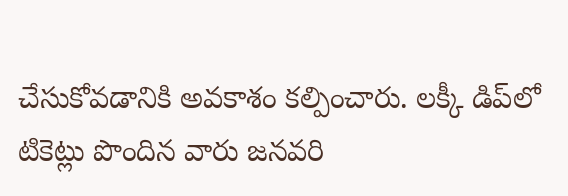చేసుకోవడానికి అవకాశం కల్పించారు. లక్కీ డిప్‌లో టికెట్లు పొందిన వారు జనవరి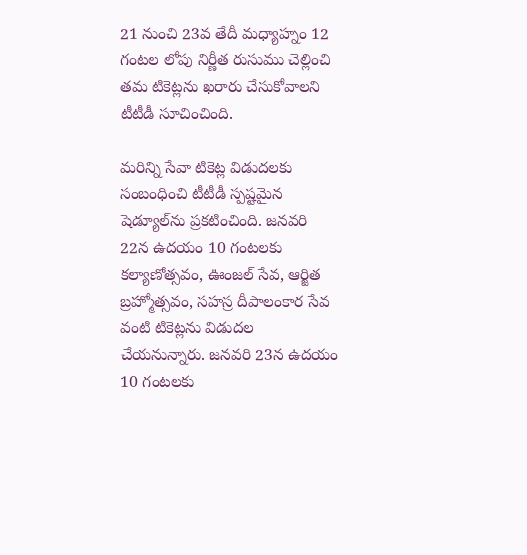21 నుంచి 23వ తేదీ మధ్యాహ్నం 12 గంటల లోపు నిర్ణీత రుసుము చెల్లించి తమ టికెట్లను ఖరారు చేసుకోవాలని టీటీడీ సూచించింది.

మరిన్ని సేవా టికెట్ల విడుదలకు సంబంధించి టీటీడీ స్పష్టమైన షెడ్యూల్‌ను ప్రకటించింది. జనవరి 22న ఉదయం 10 గంటలకు కల్యాణోత్సవం, ఊంజల్ సేవ, ఆర్జిత బ్రహ్మోత్సవం, సహస్ర దీపాలంకార సేవ వంటి టికెట్లను విడుదల చేయనున్నారు. జనవరి 23న ఉదయం 10 గంటలకు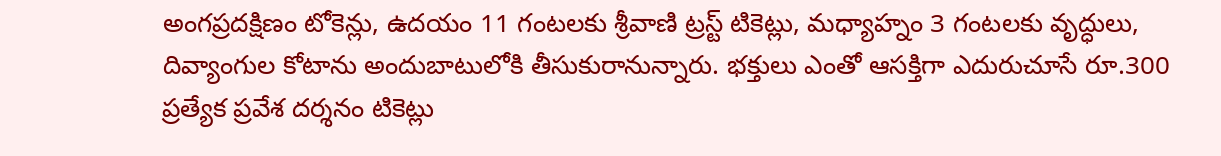అంగప్రదక్షిణం టోకెన్లు, ఉదయం 11 గంటలకు శ్రీవాణి ట్రస్ట్ టికెట్లు, మధ్యాహ్నం 3 గంటలకు వృద్ధులు, దివ్యాంగుల కోటాను అందుబాటులోకి తీసుకురానున్నారు. భక్తులు ఎంతో ఆసక్తిగా ఎదురుచూసే రూ.300 ప్రత్యేక ప్రవేశ దర్శనం టికెట్లు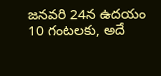జనవరి 24న ఉదయం 10 గంటలకు, అదే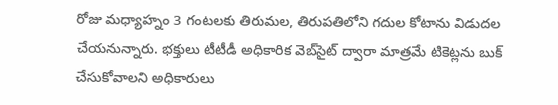రోజు మధ్యాహ్నం 3 గంటలకు తిరుమల, తిరుపతిలోని గదుల కోటాను విడుదల చేయనున్నారు. భక్తులు టీటీడీ అధికారిక వెబ్‌సైట్ ద్వారా మాత్రమే టికెట్లను బుక్ చేసుకోవాలని అధికారులు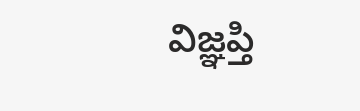విజ్ఞప్తి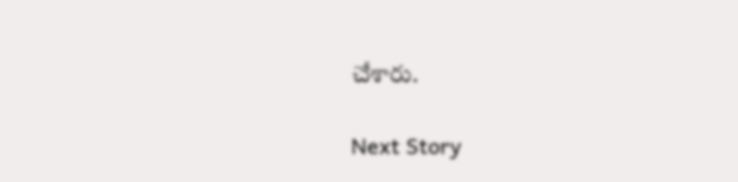చేశారు.

Next Story